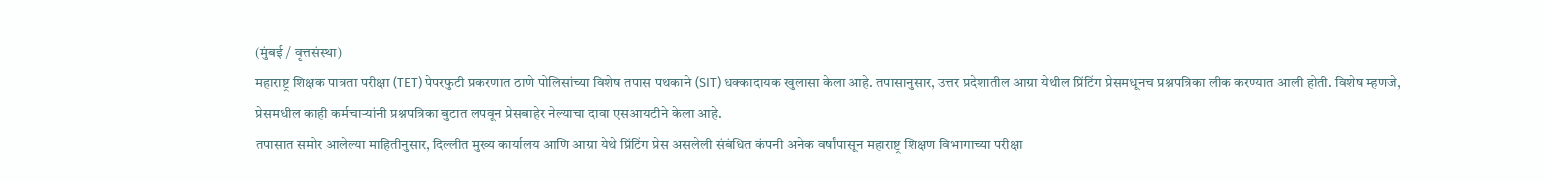(मुंबई / वृत्तसंस्था)
महाराष्ट्र शिक्षक पात्रता परीक्षा (TET) पेपरफुटी प्रकरणात ठाणे पोलिसांच्या विशेष तपास पथकाने (SIT) धक्कादायक खुलासा केला आहे. तपासानुसार, उत्तर प्रदेशातील आग्रा येथील प्रिंटिंग प्रेसमधूनच प्रश्नपत्रिका लीक करण्यात आली होती. विशेष म्हणजे, प्रेसमधील काही कर्मचाऱ्यांनी प्रश्नपत्रिका बुटात लपवून प्रेसबाहेर नेल्याचा दावा एसआयटीने केला आहे.
तपासात समोर आलेल्या माहितीनुसार, दिल्लीत मुख्य कार्यालय आणि आग्रा येथे प्रिंटिंग प्रेस असलेली संबंधित कंपनी अनेक वर्षांपासून महाराष्ट्र शिक्षण विभागाच्या परीक्षा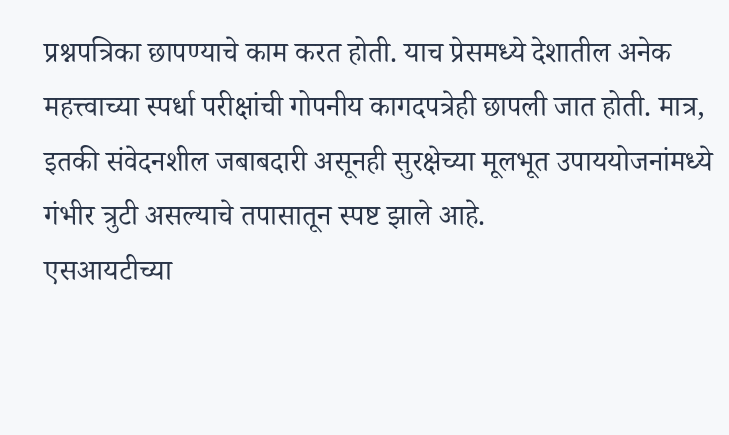प्रश्नपत्रिका छापण्याचे काम करत होती. याच प्रेसमध्ये देशातील अनेक महत्त्वाच्या स्पर्धा परीक्षांची गोपनीय कागदपत्रेही छापली जात होती. मात्र, इतकी संवेदनशील जबाबदारी असूनही सुरक्षेच्या मूलभूत उपाययोजनांमध्ये गंभीर त्रुटी असल्याचे तपासातून स्पष्ट झाले आहे.
एसआयटीच्या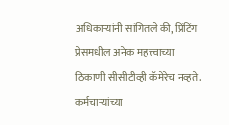अधिकाऱ्यांनी सांगितले की, प्रिंटिंग प्रेसमधील अनेक महत्त्वाच्या ठिकाणी सीसीटीव्ही कॅमेरेच नव्हते. कर्मचाऱ्यांच्या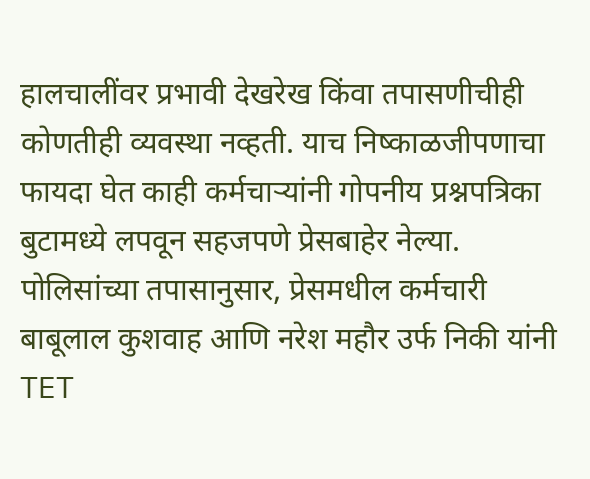हालचालींवर प्रभावी देखरेख किंवा तपासणीचीही कोणतीही व्यवस्था नव्हती. याच निष्काळजीपणाचा फायदा घेत काही कर्मचाऱ्यांनी गोपनीय प्रश्नपत्रिका बुटामध्ये लपवून सहजपणे प्रेसबाहेर नेल्या.
पोलिसांच्या तपासानुसार, प्रेसमधील कर्मचारी बाबूलाल कुशवाह आणि नरेश महौर उर्फ निकी यांनी TET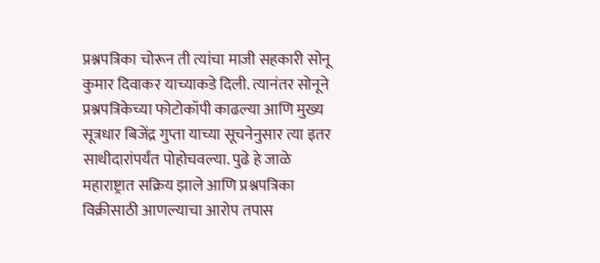प्रश्नपत्रिका चोरून ती त्यांचा माजी सहकारी सोनू कुमार दिवाकर याच्याकडे दिली. त्यानंतर सोनूने प्रश्नपत्रिकेच्या फोटोकॉपी काढल्या आणि मुख्य सूत्रधार बिजेंद्र गुप्ता याच्या सूचनेनुसार त्या इतर साथीदारांपर्यंत पोहोचवल्या. पुढे हे जाळे महाराष्ट्रात सक्रिय झाले आणि प्रश्नपत्रिका विक्रीसाठी आणल्याचा आरोप तपास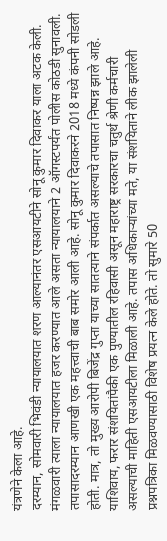यंत्रणेने केला आहे.
दरम्यान, सोमवारी भिवंडी न्यायालयात शरण आल्यानंतर एसआयटीने सोनू कुमार दिवाकर याला अटक केली. मंगळवारी त्याला न्यायालयात हजर करण्यात आले असता न्यायालयाने 2 ऑगस्टपर्यंत पोलीस कोठडी सुनावली. तपासादरम्यान आणखी एक महत्त्वाची बाब समोर आली आहे. सोनू कुमार दिवाकरने 2018 मध्ये कंपनी सोडली होती. मात्र, तो मुख्य आरोपी बिजेंद्र गुप्ता याच्या सातत्याने संपर्कात असल्याचे तपासात निष्पन्न झाले आहे.
याशिवाय, फरार संशयितांपैकी एक पुण्यातील रहिवासी असून महाराष्ट्र सरकारचा चतुर्थ श्रेणी कर्मचारी असल्याची माहिती एसआयटीला मिळाली आहे. तपास अधिकाऱ्यांच्या मते, या संशयिताने लीक झालेली प्रश्नपत्रिका मिळवण्यासाठी विशेष प्रयत्न केले होते. तो सुमारे 50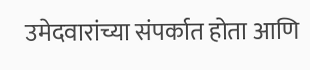उमेदवारांच्या संपर्कात होता आणि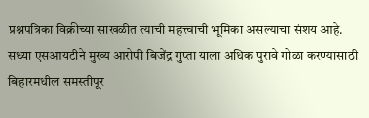प्रश्नपत्रिका विक्रीच्या साखळीत त्याची महत्त्वाची भूमिका असल्याचा संशय आहे.
सध्या एसआयटीने मुख्य आरोपी बिजेंद्र गुप्ता याला अधिक पुरावे गोळा करण्यासाठी बिहारमधील समस्तीपूर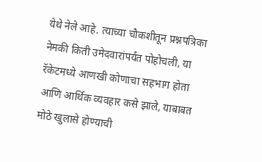येथे नेले आहे. त्याच्या चौकशीतून प्रश्नपत्रिका नेमकी किती उमेदवारांपर्यंत पोहोचली, या रॅकेटमध्ये आणखी कोणाचा सहभाग होता आणि आर्थिक व्यवहार कसे झाले, याबाबत मोठे खुलासे होण्याची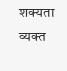शक्यता व्यक्त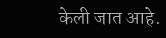केली जात आहे.